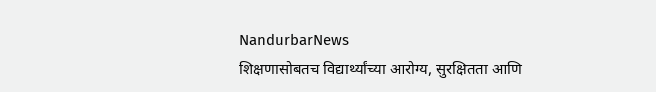NandurbarNews
शिक्षणासोबतच विद्यार्थ्यांच्या आरोग्य, सुरक्षितता आणि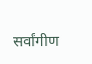सर्वांगीण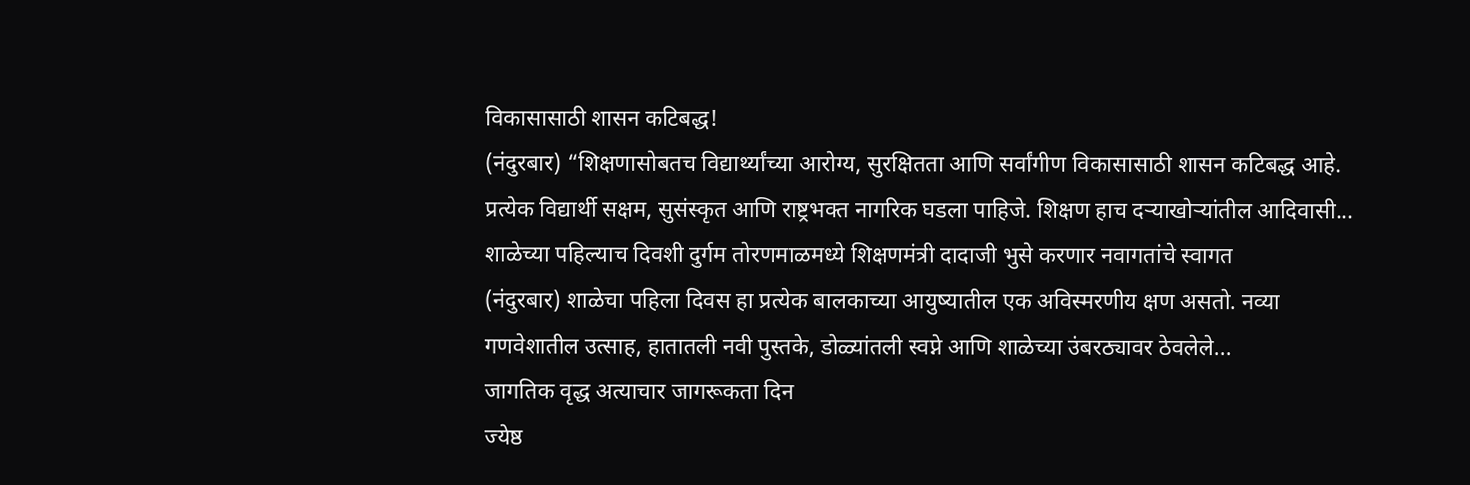विकासासाठी शासन कटिबद्ध!
(नंदुरबार) “शिक्षणासोबतच विद्यार्थ्यांच्या आरोग्य, सुरक्षितता आणि सर्वांगीण विकासासाठी शासन कटिबद्ध आहे. प्रत्येक विद्यार्थी सक्षम, सुसंस्कृत आणि राष्ट्रभक्त नागरिक घडला पाहिजे. शिक्षण हाच दऱ्याखोऱ्यांतील आदिवासी...
शाळेच्या पहिल्याच दिवशी दुर्गम तोरणमाळमध्ये शिक्षणमंत्री दादाजी भुसे करणार नवागतांचे स्वागत
(नंदुरबार) शाळेचा पहिला दिवस हा प्रत्येक बालकाच्या आयुष्यातील एक अविस्मरणीय क्षण असतो. नव्या गणवेशातील उत्साह, हातातली नवी पुस्तके, डोळ्यांतली स्वप्ने आणि शाळेच्या उंबरठ्यावर ठेवलेले...
जागतिक वृद्ध अत्याचार जागरूकता दिन
ज्येष्ठ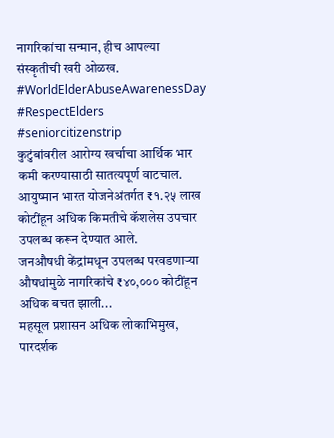नागरिकांचा सन्मान, हीच आपल्या संस्कृतीची खरी ओळख.
#WorldElderAbuseAwarenessDay
#RespectElders
#seniorcitizenstrip
कुटुंबांवरील आरोग्य खर्चाचा आर्थिक भार कमी करण्यासाठी सातत्यपूर्ण वाटचाल.
आयुष्मान भारत योजनेअंतर्गत ₹१.२५ लाख कोटींहून अधिक किमतीचे कॅशलेस उपचार उपलब्ध करून देण्यात आले.
जनऔषधी केंद्रांमधून उपलब्ध परवडणाऱ्या औषधांमुळे नागरिकांचे ₹४०,००० कोटींहून अधिक बचत झाली...
महसूल प्रशासन अधिक लोकाभिमुख, पारदर्शक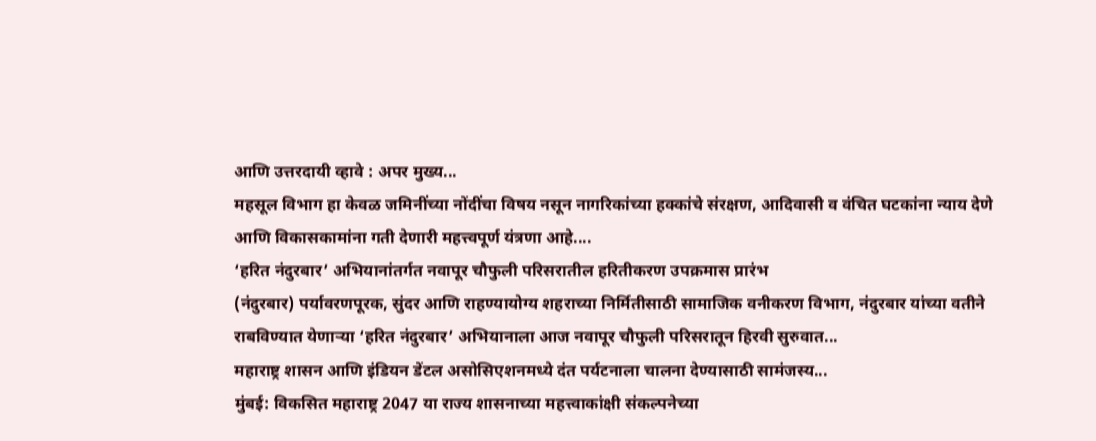आणि उत्तरदायी व्हावे : अपर मुख्य...
महसूल विभाग हा केवळ जमिनींच्या नोंदींचा विषय नसून नागरिकांच्या हक्कांचे संरक्षण, आदिवासी व वंचित घटकांना न्याय देणे आणि विकासकामांना गती देणारी महत्त्वपूर्ण यंत्रणा आहे....
‘हरित नंदुरबार’ अभियानांतर्गत नवापूर चौफुली परिसरातील हरितीकरण उपक्रमास प्रारंभ
(नंदुरबार) पर्यावरणपूरक, सुंदर आणि राहण्यायोग्य शहराच्या निर्मितीसाठी सामाजिक वनीकरण विभाग, नंदुरबार यांच्या वतीने राबविण्यात येणाऱ्या ‘हरित नंदुरबार’ अभियानाला आज नवापूर चौफुली परिसरातून हिरवी सुरुवात...
महाराष्ट्र शासन आणि इंडियन डेंटल असोसिएशनमध्ये दंत पर्यटनाला चालना देण्यासाठी सामंजस्य...
मुंबई: विकसित महाराष्ट्र 2047 या राज्य शासनाच्या महत्त्वाकांक्षी संकल्पनेच्या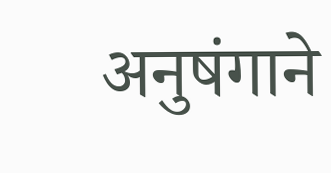अनुषंगाने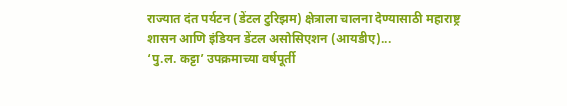राज्यात दंत पर्यटन (डेंटल टुरिझम) क्षेत्राला चालना देण्यासाठी महाराष्ट्र शासन आणि इंडियन डेंटल असोसिएशन (आयडीए)...
‘पु.ल. कट्टा’ उपक्रमाच्या वर्षपूर्ती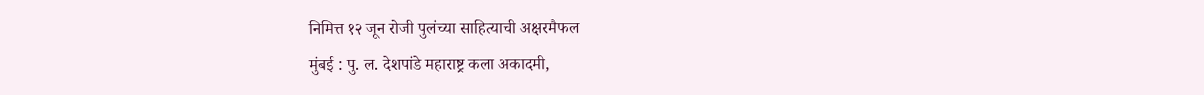निमित्त १२ जून रोजी पुलंच्या साहित्याची अक्षरमैफल
मुंबई : पु. ल. देशपांडे महाराष्ट्र कला अकादमी,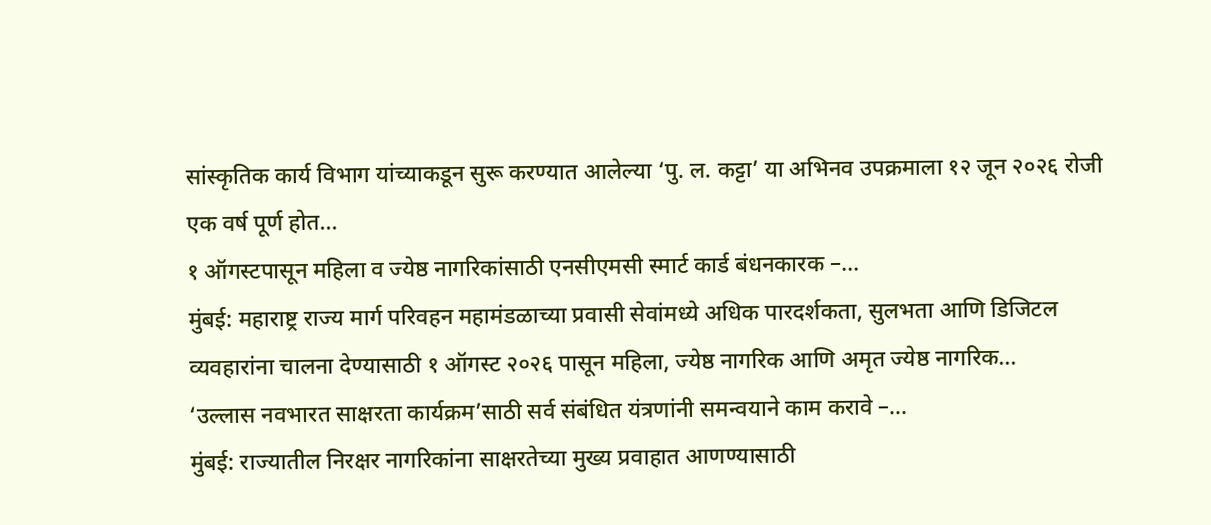सांस्कृतिक कार्य विभाग यांच्याकडून सुरू करण्यात आलेल्या ‘पु. ल. कट्टा’ या अभिनव उपक्रमाला १२ जून २०२६ रोजी एक वर्ष पूर्ण होत...
१ ऑगस्टपासून महिला व ज्येष्ठ नागरिकांसाठी एनसीएमसी स्मार्ट कार्ड बंधनकारक –...
मुंबई: महाराष्ट्र राज्य मार्ग परिवहन महामंडळाच्या प्रवासी सेवांमध्ये अधिक पारदर्शकता, सुलभता आणि डिजिटल व्यवहारांना चालना देण्यासाठी १ ऑगस्ट २०२६ पासून महिला, ज्येष्ठ नागरिक आणि अमृत ज्येष्ठ नागरिक...
‘उल्लास नवभारत साक्षरता कार्यक्रम’साठी सर्व संबंधित यंत्रणांनी समन्वयाने काम करावे –...
मुंबई: राज्यातील निरक्षर नागरिकांना साक्षरतेच्या मुख्य प्रवाहात आणण्यासाठी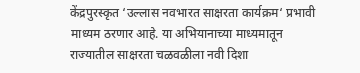केंद्रपुरस्कृत ‘उल्लास नवभारत साक्षरता कार्यक्रम‘ प्रभावी माध्यम ठरणार आहे. या अभियानाच्या माध्यमातून राज्यातील साक्षरता चळवळीला नवी दिशा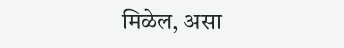मिळेल, असा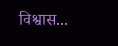विश्वास...